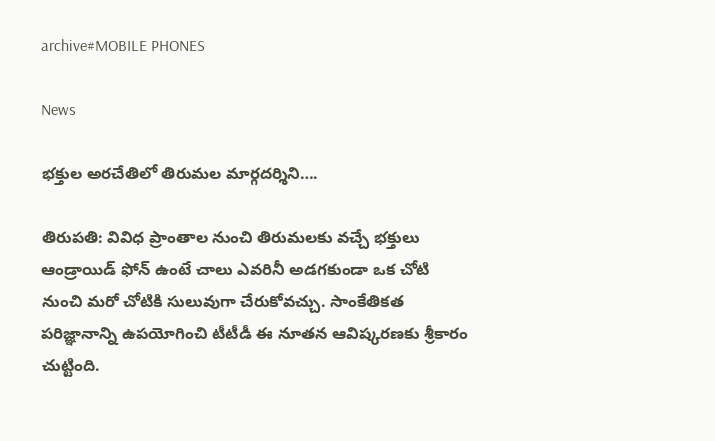archive#MOBILE PHONES

News

భక్తుల అరచేతిలో తిరుమల మార్గదర్శిని….

తిరుపతి: వివిధ ప్రాంతాల నుంచి తిరుమలకు వచ్చే భక్తులు ఆండ్రాయిడ్ ఫోన్ ఉంటే చాలు ఎవరినీ అడగకుండా ఒక చోటి నుంచి మరో చోటికి సులువుగా చేరుకోవచ్చు. సాంకేతికత పరిజ్ఞానాన్ని ఉపయోగించి టీటీడీ ఈ నూతన ఆవిష్కరణకు శ్రీకారం చుట్టింది.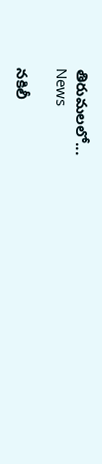తిరుమలలో...
News

నకిలీ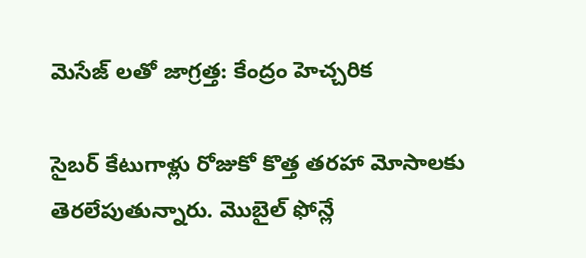మెసేజ్ ‌లతో జాగ్రత్త: కేంద్రం హెచ్చరిక

సైబర్‌ కేటుగాళ్లు రోజుకో కొత్త తరహా మోసాలకు తెరలేపుతున్నారు. మొబైల్ ‌ఫోన్లే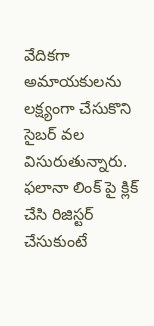వేదికగా అమాయకులను లక్ష్యంగా చేసుకొని సైబర్‌ వల విసురుతున్నారు. ఫలానా లింక్ ‌పై క్లిక్‌ చేసి రిజిస్టర్‌ చేసుకుంటే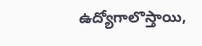ఉద్యోగాలొస్తాయి,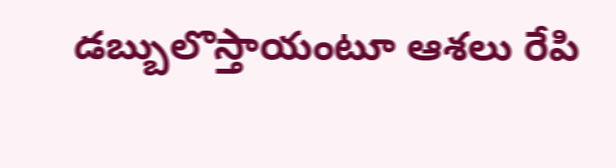డబ్బులొస్తాయంటూ ఆశలు రేపి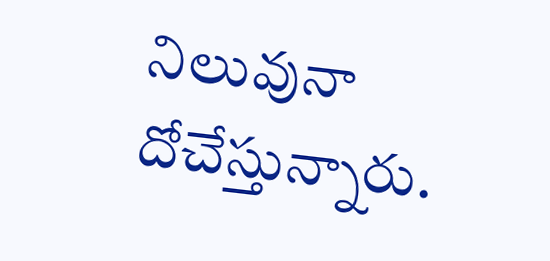నిలువునా దోచేస్తున్నారు.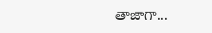తాజాగా...